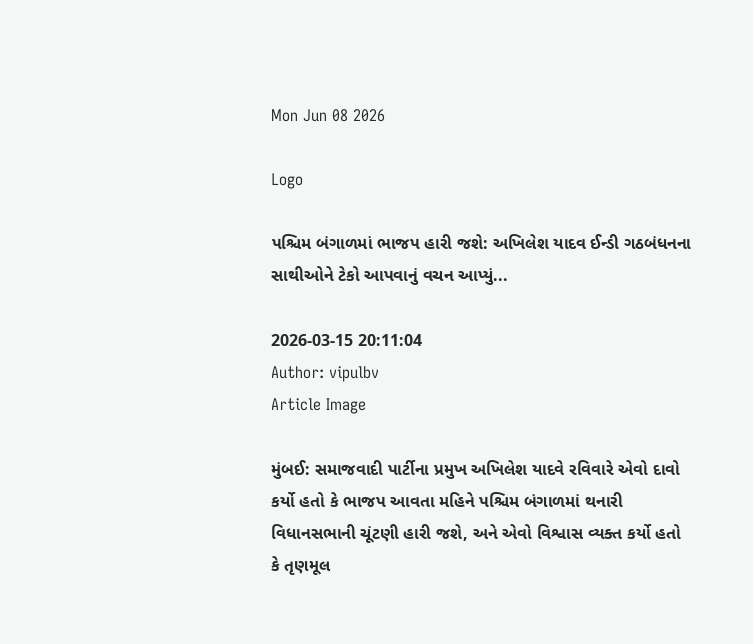Mon Jun 08 2026

Logo

પશ્ચિમ બંગાળમાં ભાજપ હારી જશે: અખિલેશ યાદવ ઈન્ડી ગઠબંધનના સાથીઓને ટેકો આપવાનું વચન આપ્યું...

2026-03-15 20:11:04
Author: vipulbv
Article Image

મુંબઈ: સમાજવાદી પાર્ટીના પ્રમુખ અખિલેશ યાદવે રવિવારે એવો દાવો કર્યો હતો કે ભાજપ આવતા મહિને પશ્ચિમ બંગાળમાં થનારી વિધાનસભાની ચૂંટણી હારી જશે, અને એવો વિશ્વાસ વ્યક્ત કર્યો હતો કે તૃણમૂલ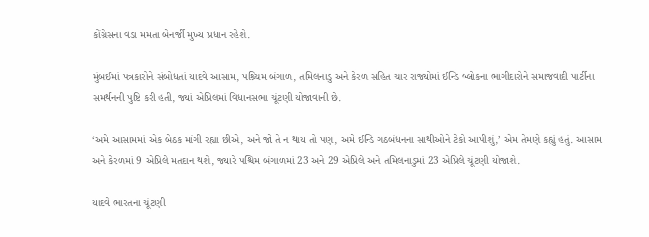કોંગ્રેસના વડા મમતા બેનર્જી મુખ્ય પ્રધાન રહેશે.

મુંબઈમાં પત્રકારોને સંબોધતાં યાદવે આસામ, પશ્ર્ચિમ બંગાળ, તમિલનાડુ અને કેરળ સહિત ચાર રાજ્યોમાં ઈન્ડિ બ્લોકના ભાગીદારોને સમાજવાદી પાર્ટીના સમર્થનની પુષ્ટિ કરી હતી, જ્યાં એપ્રિલમાં વિધાનસભા ચૂંટણી યોજાવાની છે.

‘અમે આસામમાં એક બેઠક માંગી રહ્યા છીએ, અને જો તે ન થાય તો પણ, અમે ઈન્ડિ ગઠબંધનના સાથીઓને ટેકો આપીશું,’ એમ તેમણે કહ્યું હતું. આસામ અને કેરળમાં 9 એપ્રિલે મતદાન થશે, જ્યારે પશ્ચિમ બંગાળમાં 23 અને 29 એપ્રિલે અને તમિલનાડુમાં 23 એપ્રિલે ચૂંટણી યોજાશે.

યાદવે ભારતના ચૂંટણી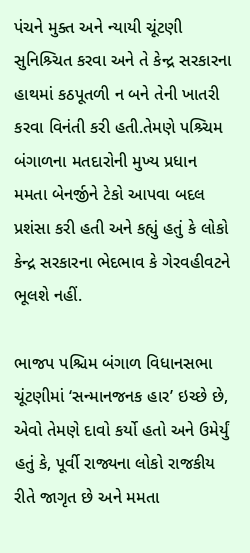પંચને મુક્ત અને ન્યાયી ચૂંટણી સુનિશ્ર્ચિત કરવા અને તે કેન્દ્ર સરકારના હાથમાં કઠપૂતળી ન બને તેની ખાતરી કરવા વિનંતી કરી હતી.તેમણે પશ્ર્ચિમ બંગાળના મતદારોની મુખ્ય પ્રધાન મમતા બેનર્જીને ટેકો આપવા બદલ પ્રશંસા કરી હતી અને કહ્યું હતું કે લોકો કેન્દ્ર સરકારના ભેદભાવ કે ગેરવહીવટને ભૂલશે નહીં.

ભાજપ પશ્ચિમ બંગાળ વિધાનસભા ચૂંટણીમાં ‘સન્માનજનક હાર’ ઇચ્છે છે, એવો તેમણે દાવો કર્યો હતો અને ઉમેર્યું હતું કે, પૂર્વી રાજ્યના લોકો રાજકીય રીતે જાગૃત છે અને મમતા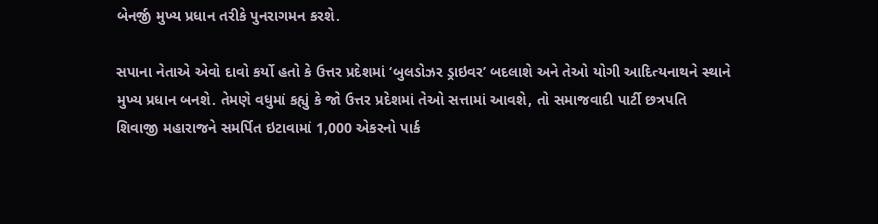બેનર્જી મુખ્ય પ્રધાન તરીકે પુનરાગમન કરશે.

સપાના નેતાએ એવો દાવો કર્યો હતો કે ઉત્તર પ્રદેશમાં ‘બુલડોઝર ડ્રાઇવર’ બદલાશે અને તેઓ યોગી આદિત્યનાથને સ્થાને મુખ્ય પ્રધાન બનશે. તેમણે વધુમાં કહ્યું કે જો ઉત્તર પ્રદેશમાં તેઓ સત્તામાં આવશે, તો સમાજવાદી પાર્ટી છત્રપતિ શિવાજી મહારાજને સમર્પિત ઇટાવામાં 1,000 એકરનો પાર્ક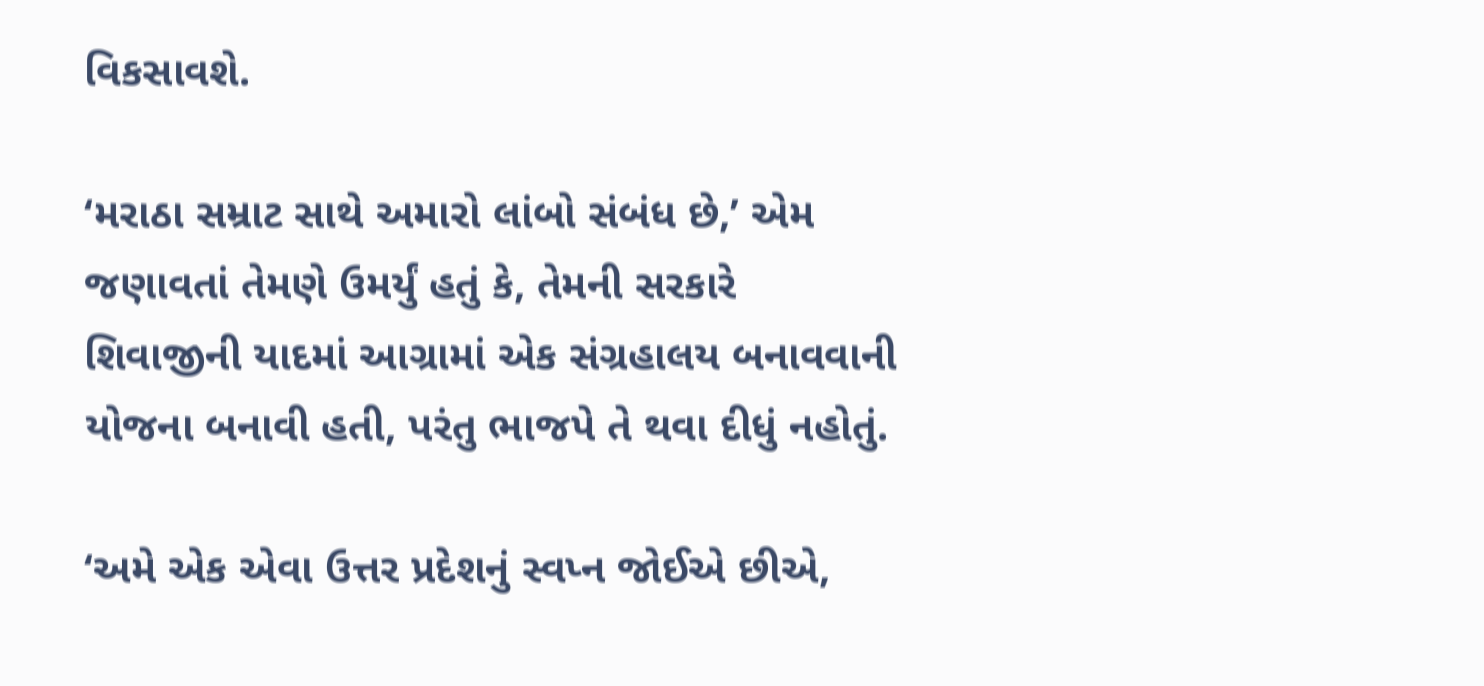વિકસાવશે.

‘મરાઠા સમ્રાટ સાથે અમારો લાંબો સંબંધ છે,’ એમ જણાવતાં તેમણે ઉમર્યું હતું કે, તેમની સરકારે શિવાજીની યાદમાં આગ્રામાં એક સંગ્રહાલય બનાવવાની યોજના બનાવી હતી, પરંતુ ભાજપે તે થવા દીધું નહોતું.

‘અમે એક એવા ઉત્તર પ્રદેશનું સ્વપ્ન જોઈએ છીએ,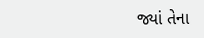જ્યાં તેના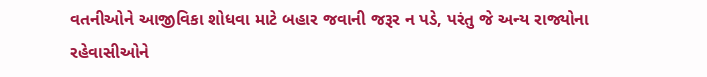વતનીઓને આજીવિકા શોધવા માટે બહાર જવાની જરૂર ન પડે, પરંતુ જે અન્ય રાજ્યોના રહેવાસીઓને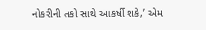નોકરીની તકો સાથે આકર્ષી શકે,’ એમ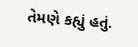તેમણે કહ્યું હતું.